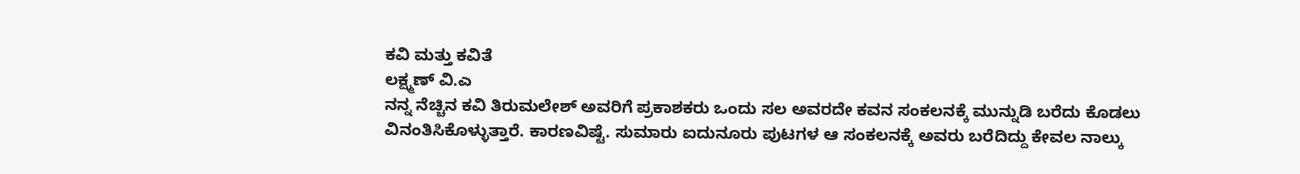ಕವಿ ಮತ್ತು ಕವಿತೆ
ಲಕ್ಷ್ಮಣ್ ವಿ.ಎ
ನನ್ನ ನೆಚ್ಚಿನ ಕವಿ ತಿರುಮಲೇಶ್ ಅವರಿಗೆ ಪ್ರಕಾಶಕರು ಒಂದು ಸಲ ಅವರದೇ ಕವನ ಸಂಕಲನಕ್ಕೆ ಮುನ್ನುಡಿ ಬರೆದು ಕೊಡಲು ವಿನಂತಿಸಿಕೊಳ್ಳುತ್ತಾರೆ. ಕಾರಣವಿಷ್ಟೆ. ಸುಮಾರು ಐದುನೂರು ಪುಟಗಳ ಆ ಸಂಕಲನಕ್ಕೆ ಅವರು ಬರೆದಿದ್ದು ಕೇವಲ ನಾಲ್ಕು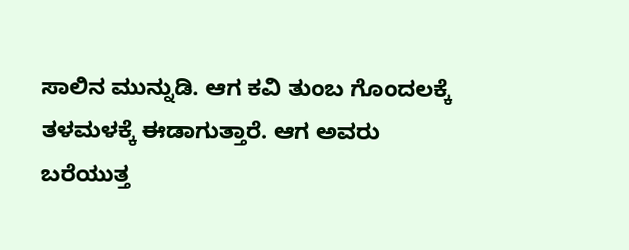ಸಾಲಿನ ಮುನ್ನುಡಿ. ಆಗ ಕವಿ ತುಂಬ ಗೊಂದಲಕ್ಕೆ ತಳಮಳಕ್ಕೆ ಈಡಾಗುತ್ತಾರೆ. ಆಗ ಅವರು ಬರೆಯುತ್ತ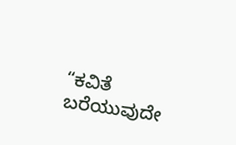“ಕವಿತೆ ಬರೆಯುವುದೇ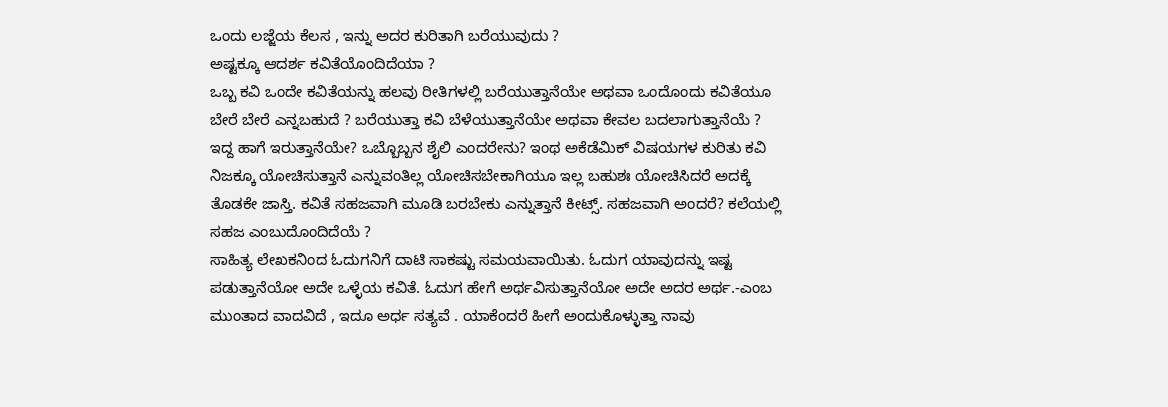ಒಂದು ಲಜ್ಜೆಯ ಕೆಲಸ , ಇನ್ನು ಅದರ ಕುರಿತಾಗಿ ಬರೆಯುವುದು ?
ಅಷ್ಟಕ್ಕೂ ಆದರ್ಶ ಕವಿತೆಯೊಂದಿದೆಯಾ ?
ಒಬ್ಬ ಕವಿ ಒಂದೇ ಕವಿತೆಯನ್ನು ಹಲವು ರೀತಿಗಳಲ್ಲಿ ಬರೆಯುತ್ತಾನೆಯೇ ಅಥವಾ ಒಂದೊಂದು ಕವಿತೆಯೂ ಬೇರೆ ಬೇರೆ ಎನ್ನಬಹುದೆ ? ಬರೆಯುತ್ತಾ ಕವಿ ಬೆಳೆಯುತ್ತಾನೆಯೇ ಅಥವಾ ಕೇವಲ ಬದಲಾಗುತ್ತಾನೆಯೆ ? ಇದ್ದ ಹಾಗೆ ಇರುತ್ತಾನೆಯೇ? ಒಬ್ಬೊಬ್ಬನ ಶೈಲಿ ಎಂದರೇನು? ಇಂಥ ಅಕೆಡೆಮಿಕ್ ವಿಷಯಗಳ ಕುರಿತು ಕವಿ ನಿಜಕ್ಕೂ ಯೋಚಿಸುತ್ತಾನೆ ಎನ್ನುವಂತಿಲ್ಲ ಯೋಚಿಸಬೇಕಾಗಿಯೂ ಇಲ್ಲ ಬಹುಶಃ ಯೋಚಿಸಿದರೆ ಅದಕ್ಕೆ ತೊಡಕೇ ಜಾಸ್ತಿ. ಕವಿತೆ ಸಹಜವಾಗಿ ಮೂಡಿ ಬರಬೇಕು ಎನ್ನುತ್ತಾನೆ ಕೀಟ್ಸ್. ಸಹಜವಾಗಿ ಅಂದರೆ? ಕಲೆಯಲ್ಲಿ ಸಹಜ ಎಂಬುದೊಂದಿದೆಯೆ ?
ಸಾಹಿತ್ಯ ಲೇಖಕನಿಂದ ಓದುಗನಿಗೆ ದಾಟಿ ಸಾಕಷ್ಟು ಸಮಯವಾಯಿತು. ಓದುಗ ಯಾವುದನ್ನು ಇಷ್ಟ ಪಡುತ್ತಾನೆಯೋ ಅದೇ ಒಳ್ಳೆಯ ಕವಿತೆ. ಓದುಗ ಹೇಗೆ ಅರ್ಥವಿಸುತ್ತಾನೆಯೋ ಅದೇ ಅದರ ಅರ್ಥ.-ಎಂಬ ಮುಂತಾದ ವಾದವಿದೆ , ಇದೂ ಅರ್ಧ ಸತ್ಯವೆ . ಯಾಕೆಂದರೆ ಹೀಗೆ ಅಂದುಕೊಳ್ಳುತ್ತಾ ನಾವು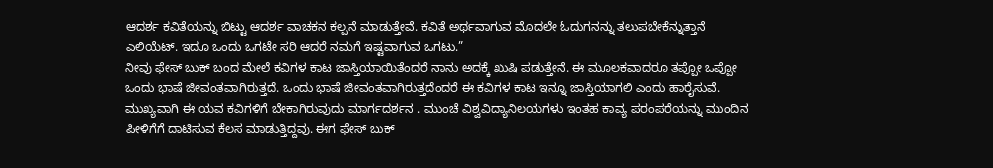ಆದರ್ಶ ಕವಿತೆಯನ್ನು ಬಿಟ್ಟು ಆದರ್ಶ ವಾಚಕನ ಕಲ್ಪನೆ ಮಾಡುತ್ತೇವೆ. ಕವಿತೆ ಅರ್ಥವಾಗುವ ಮೊದಲೇ ಓದುಗನನ್ನು ತಲುಪಬೇಕೆನ್ನುತ್ತಾನೆ ಎಲಿಯೆಟ್. ಇದೂ ಒಂದು ಒಗಟೇ ಸರಿ ಆದರೆ ನಮಗೆ ಇಷ್ಟವಾಗುವ ಒಗಟು.”
ನೀವು ಫೇಸ್ ಬುಕ್ ಬಂದ ಮೇಲೆ ಕವಿಗಳ ಕಾಟ ಜಾಸ್ತಿಯಾಯಿತೆಂದರೆ ನಾನು ಅದಕ್ಕೆ ಖುಷಿ ಪಡುತ್ತೇನೆ. ಈ ಮೂಲಕವಾದರೂ ತಪ್ಪೋ ಒಪ್ಪೋ ಒಂದು ಭಾಷೆ ಜೀವಂತವಾಗಿರುತ್ತದೆ. ಒಂದು ಭಾಷೆ ಜೀವಂತವಾಗಿರುತ್ತದೆಂದರೆ ಈ ಕವಿಗಳ ಕಾಟ ಇನ್ನೂ ಜಾಸ್ತಿಯಾಗಲಿ ಎಂದು ಹಾರೈಸುವೆ.
ಮುಖ್ಯವಾಗಿ ಈ ಯವ ಕವಿಗಳಿಗೆ ಬೇಕಾಗಿರುವುದು ಮಾರ್ಗದರ್ಶನ . ಮುಂಚೆ ವಿಶ್ವವಿದ್ಯಾನಿಲಯಗಳು ಇಂತಹ ಕಾವ್ಯ ಪರಂಪರೆಯನ್ನು ಮುಂದಿನ ಪೀಳಿಗೆಗೆ ದಾಟಿಸುವ ಕೆಲಸ ಮಾಡುತ್ತಿದ್ದವು. ಈಗ ಫೇಸ್ ಬುಕ್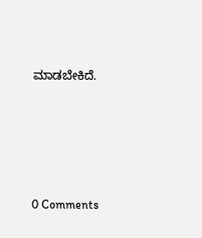ಮಾಡಬೇಕಿದೆ.





0 Comments